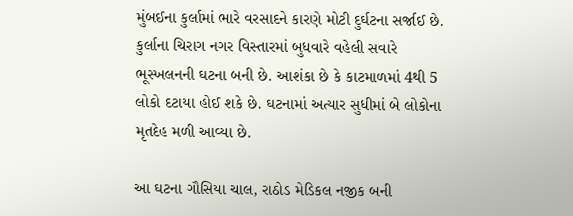મુંબઈના કુર્લામાં ભારે વરસાદને કારણે મોટી દુર્ઘટના સર્જાઈ છે. કુર્લાના ચિરાગ નગર વિસ્તારમાં બુધવારે વહેલી સવારે ભૂસ્ખલનની ઘટના બની છે. આશંકા છે કે કાટમાળમાં 4થી 5 લોકો દટાયા હોઈ શકે છે. ઘટનામાં અત્યાર સુધીમાં બે લોકોના મૃતદેહ મળી આવ્યા છે.

આ ઘટના ગૌસિયા ચાલ, રાઠોડ મેડિકલ નજીક બની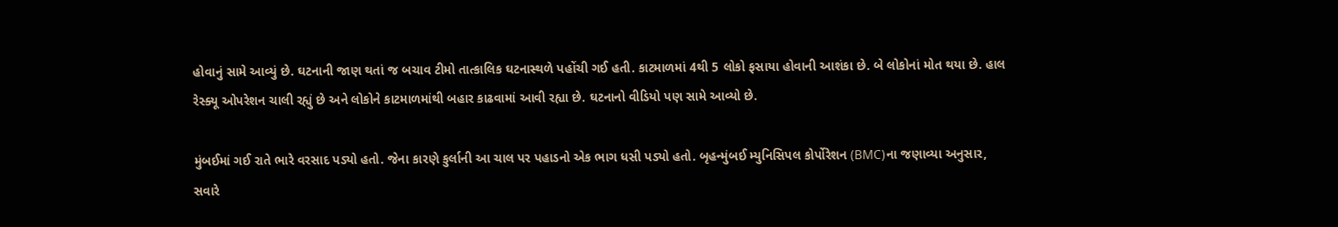હોવાનું સામે આવ્યું છે. ઘટનાની જાણ થતાં જ બચાવ ટીમો તાત્કાલિક ઘટનાસ્થળે પહોંચી ગઈ હતી. કાટમાળમાં 4થી 5 લોકો ફસાયા હોવાની આશંકા છે. બે લોકોનાં મોત થયા છે. હાલ રેસ્ક્યૂ ઓપરેશન ચાલી રહ્યું છે અને લોકોને કાટમાળમાંથી બહાર કાઢવામાં આવી રહ્યા છે. ઘટનાનો વીડિયો પણ સામે આવ્યો છે.

મુંબઈમાં ગઈ રાતે ભારે વરસાદ પડ્યો હતો. જેના કારણે કુર્લાની આ ચાલ પર પહાડનો એક ભાગ ધસી પડ્યો હતો. બૃહન્મુંબઈ મ્યુનિસિપલ કોર્પોરેશન (BMC)ના જણાવ્યા અનુસાર, સવારે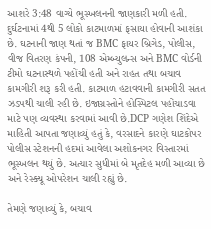આશરે 3:48 વાગ્યે ભૂસ્ખલનની જાણકારી મળી હતી. દુર્ઘટનામાં 4થી 5 લોકો કાટમાળમાં ફસાયા હોવાની આશંકા છે. ઘટનાની જાણ થતાં જ BMC ફાયર બ્રિગેડ, પોલીસ, વીજ વિતરણ કંપની, 108 એમ્બ્યુલન્સ અને BMC વોર્ડની ટીમો ઘટનાસ્થળે પહોંચી હતી અને રાહત તથા બચાવ કામગીરી શરૂ કરી હતી. કાટમાળ હટાવવાની કામગીરી સતત ઝડપથી ચાલી રહી છે. ઇજાગ્રસ્તોને હોસ્પિટલ પહોંચાડવા માટે પણ વ્યવસ્થા કરવામાં આવી છે.DCP ગણેશ શિંદેએ માહિતી આપતા જણાવ્યું હતું કે, વરસાદને કારણે ઘાટકોપર પોલીસ સ્ટેશનની હદમાં આવેલા અશોકનગર વિસ્તારમાં ભૂસ્ખલન થયું છે. અત્યાર સુધીમાં બે મૃતદેહ મળી આવ્યા છે અને રેસ્ક્યૂ ઓપરેશન ચાલી રહ્યું છે.

તેમણે જણાવ્યું કે, બચાવ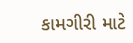કામગીરી માટે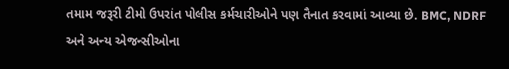તમામ જરૂરી ટીમો ઉપરાંત પોલીસ કર્મચારીઓને પણ તૈનાત કરવામાં આવ્યા છે. BMC, NDRF અને અન્ય એજન્સીઓના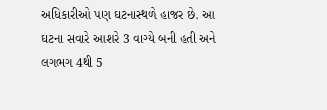અધિકારીઓ પણ ઘટનાસ્થળે હાજર છે. આ ઘટના સવારે આશરે 3 વાગ્યે બની હતી અને લગભગ 4થી 5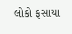લોકો ફસાયા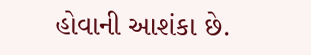હોવાની આશંકા છે.